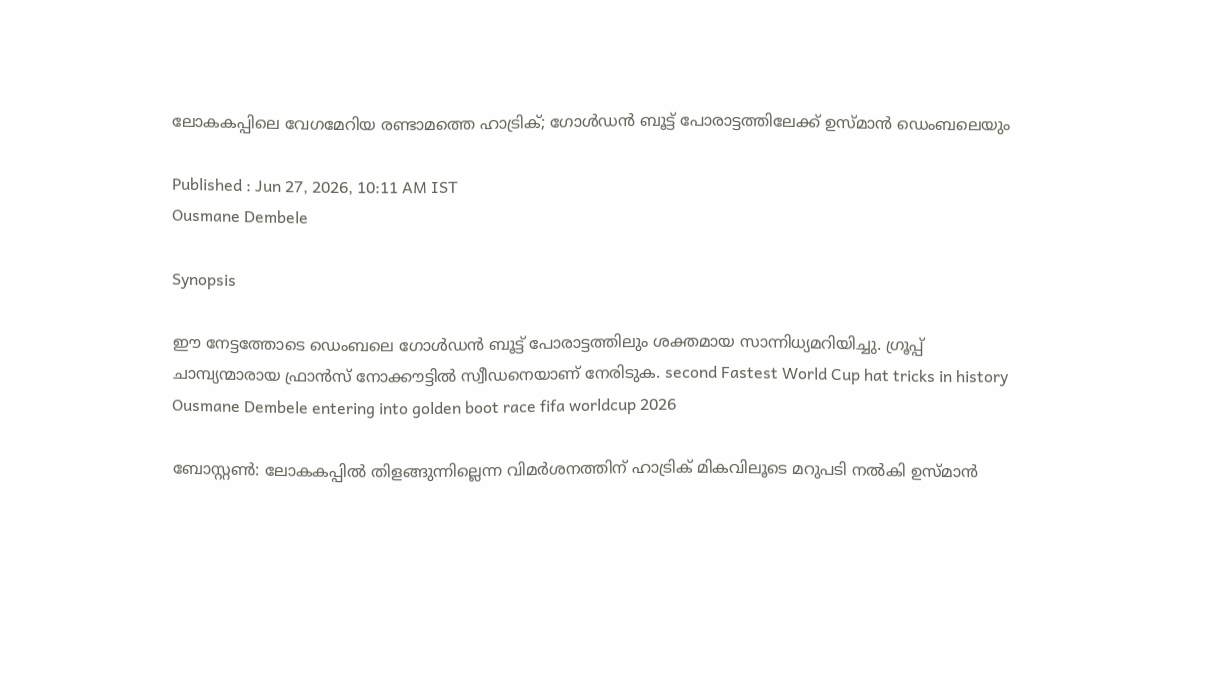ലോകകപ്പിലെ വേഗമേറിയ രണ്ടാമത്തെ ഹാട്രിക്; ഗോൾഡൻ ബൂട്ട് പോരാട്ടത്തിലേക്ക് ഉസ്മാൻ ഡെംബലെയും

Published : Jun 27, 2026, 10:11 AM IST
Ousmane Dembele

Synopsis

ഈ നേട്ടത്തോടെ ഡെംബലെ ഗോൾഡൻ ബൂട്ട് പോരാട്ടത്തിലും ശക്തമായ സാന്നിധ്യമറിയിച്ചു. ഗ്രൂപ്പ് ചാമ്പ്യന്മാരായ ഫ്രാൻസ് നോക്കൗട്ടിൽ സ്വീഡനെയാണ് നേരിടുക. second Fastest World Cup hat tricks in history Ousmane Dembele entering into golden boot race fifa worldcup 2026

ബോസ്റ്റൺ: ലോകകപ്പിൽ തിളങ്ങുന്നില്ലെന്ന വിമർശനത്തിന് ഹാട്രിക് മികവിലൂടെ മറുപടി നൽകി ഉസ്മാൻ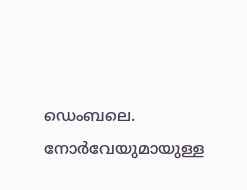ഡെംബലെ. നോർവേയുമായുള്ള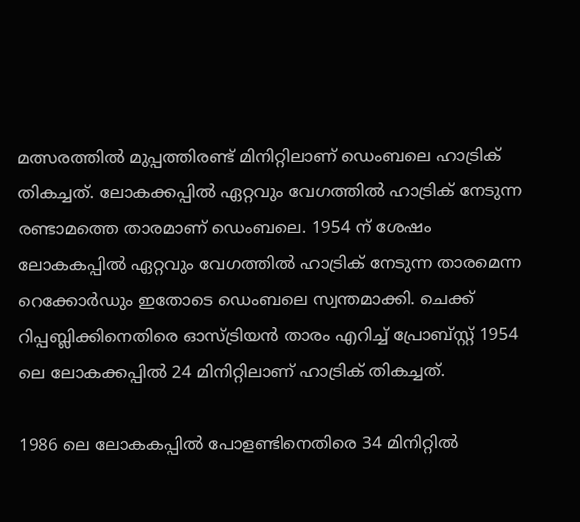മത്സരത്തിൽ മുപ്പത്തിരണ്ട് മിനിറ്റിലാണ് ഡെംബലെ ഹാട്രിക് തികച്ചത്. ലോകക്കപ്പിൽ ഏറ്റവും വേഗത്തിൽ ഹാട്രിക് നേടുന്ന രണ്ടാമത്തെ താരമാണ് ഡെംബലെ. 1954 ന് ശേഷം ലോകകപ്പിൽ ഏറ്റവും വേഗത്തിൽ ഹാട്രിക് നേടുന്ന താരമെന്ന റെക്കോർഡും ഇതോടെ ഡെംബലെ സ്വന്തമാക്കി. ചെക്ക് റിപ്പബ്ലിക്കിനെതിരെ ഓസ്ട്രിയൻ താരം എറിച്ച് പ്രോബ്സ്റ്റ് 1954 ലെ ലോകക്കപ്പിൽ 24 മിനിറ്റിലാണ് ഹാട്രിക് തികച്ചത്.

1986 ലെ ലോകകപ്പിൽ പോളണ്ടിനെതിരെ 34 മിനിറ്റിൽ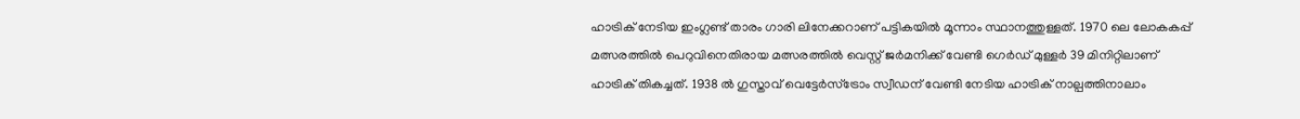ഹാട്രിക് നേടിയ ഇംഗ്ലണ്ട് താരം ഗാരി ലിനേക്കറാണ് പട്ടികയിൽ മൂന്നാം സ്ഥാനത്തുള്ളത്. 1970 ലെ ലോകകപ്പ് മത്സരത്തിൽ പെറുവിനെതിരായ മത്സരത്തിൽ വെസ്റ്റ് ജർമനിക്ക് വേണ്ടി ഗെർഡ് മുള്ളർ 39 മിനിറ്റിലാണ് ഹാട്രിക് തികച്ചത്. 1938 ൽ ഗുസ്താവ് വെട്ടേർസ്ട്രോം സ്വീഡന് വേണ്ടി നേടിയ ഹാട്രിക് നാല്പത്തിനാലാം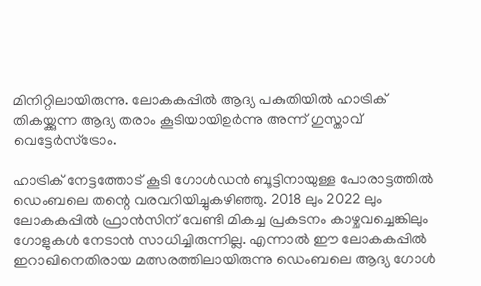മിനിറ്റിലായിരുന്നു. ലോകകപ്പിൽ ആദ്യ പകുതിയിൽ ഹാട്രിക് തികയ്ക്കുന്ന ആദ്യ തരാം കൂടിയായിഉർന്നു അന്ന് ഗുസ്താവ് വെട്ടേർസ്ട്രോം.

ഹാട്രിക് നേട്ടത്തോട് കൂടി ഗോൾഡൻ ബൂട്ടിനായുള്ള പോരാട്ടത്തിൽ ഡെംബലെ തന്റെ വരവറിയിച്ചുകഴിഞ്ഞു. 2018 ലും 2022 ലും ലോകകപ്പിൽ ഫ്രാൻസിന് വേണ്ടി മികച്ച പ്രകടനം കാഴ്ചവച്ചെങ്കിലും ഗോളുകൾ നേടാൻ സാധിച്ചിരുന്നില്ല. എന്നാൽ ഈ ലോകകപ്പിൽ ഇറാഖിനെതിരായ മത്സരത്തിലായിരുന്നു ഡെംബലെ ആദ്യ ഗോൾ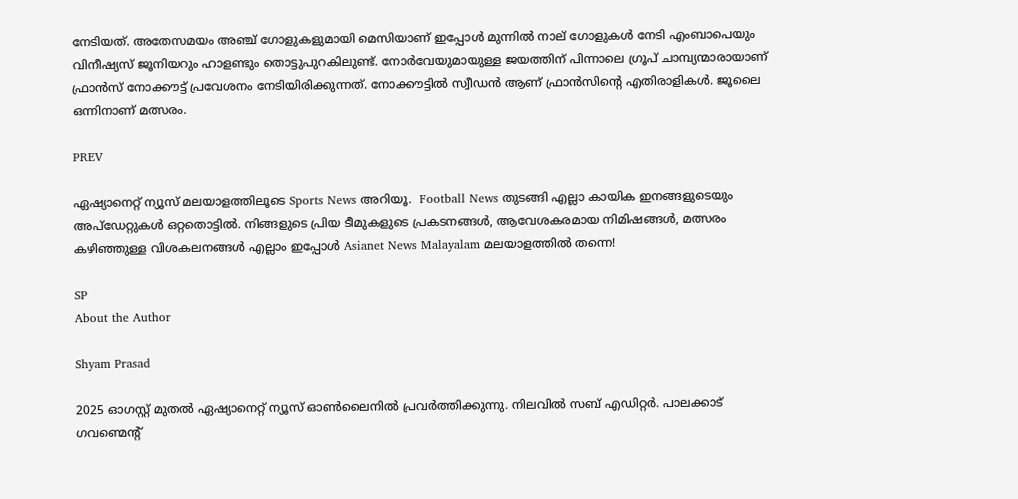നേടിയത്. അതേസമയം അഞ്ച് ഗോളുകളുമായി മെസിയാണ് ഇപ്പോൾ മുന്നിൽ നാല് ഗോളുകൾ നേടി എംബാപെയും വിനീഷ്യസ് ജൂനിയറും ഹാളണ്ടും തൊട്ടുപുറകിലുണ്ട്. നോർവേയുമായുള്ള ജയത്തിന് പിന്നാലെ ഗ്രൂപ് ചാമ്പ്യന്മാരായാണ് ഫ്രാൻസ് നോക്കൗട്ട് പ്രവേശനം നേടിയിരിക്കുന്നത്. നോക്കൗട്ടിൽ സ്വീഡൻ ആണ് ഫ്രാൻസിന്റെ എതിരാളികൾ. ജൂലൈ ഒന്നിനാണ് മത്സരം.

PREV

ഏഷ്യാനെറ്റ് ന്യൂസ് മലയാളത്തിലൂടെ Sports News അറിയൂ.  Football News തുടങ്ങി എല്ലാ കായിക ഇനങ്ങളുടെയും അപ്‌ഡേറ്റുകൾ ഒറ്റതൊട്ടിൽ. നിങ്ങളുടെ പ്രിയ ടീമുകളുടെ പ്രകടനങ്ങൾ, ആവേശകരമായ നിമിഷങ്ങൾ, മത്സരം കഴിഞ്ഞുള്ള വിശകലനങ്ങൾ എല്ലാം ഇപ്പോൾ Asianet News Malayalam മലയാളത്തിൽ തന്നെ!

SP
About the Author

Shyam Prasad

2025 ഓഗസ്റ്റ് മുതൽ ഏഷ്യാനെറ്റ് ന്യൂസ് ഓൺലൈനിൽ പ്രവർത്തിക്കുന്നു. നിലവിൽ സബ് എഡിറ്റർ. പാലക്കാട് ഗവണ്മെന്റ്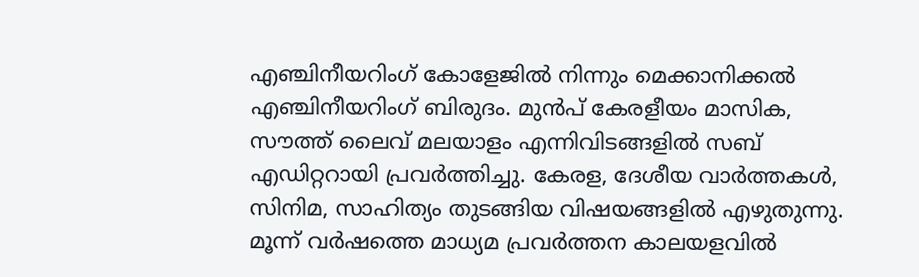എഞ്ചിനീയറിംഗ് കോളേജിൽ നിന്നും മെക്കാനിക്കൽ എഞ്ചിനീയറിംഗ് ബിരുദം. മുൻപ് കേരളീയം മാസിക, സൗത്ത് ലൈവ് മലയാളം എന്നിവിടങ്ങളിൽ സബ് എഡിറ്ററായി പ്രവർത്തിച്ചു. കേരള, ദേശീയ വാർത്തകൾ, സിനിമ, സാഹിത്യം തുടങ്ങിയ വിഷയങ്ങളിൽ എഴുതുന്നു. മൂന്ന് വർഷത്തെ മാധ്യമ പ്രവർത്തന കാലയളവിൽ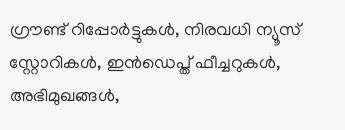ഗ്രൗണ്ട് റിപ്പോർട്ടുകൾ, നിരവധി ന്യൂസ് സ്റ്റോറികൾ, ഇൻഡെപ്ത് ഫീച്ചറുകൾ, അഭിമുഖങ്ങൾ,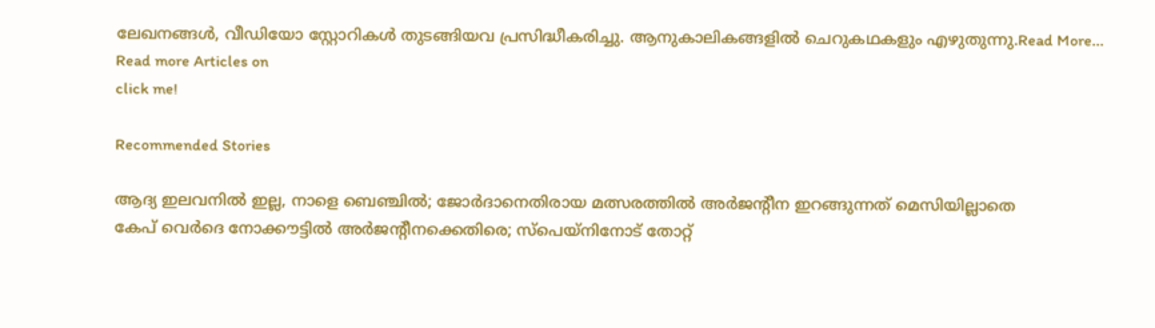ലേഖനങ്ങൾ, വീഡിയോ സ്റ്റോറികൾ തുടങ്ങിയവ പ്രസിദ്ധീകരിച്ചു. ആനുകാലികങ്ങളിൽ ചെറുകഥകളും എഴുതുന്നു.Read More...
Read more Articles on
click me!

Recommended Stories

ആദ്യ ഇലവനിൽ ഇല്ല, നാളെ ബെഞ്ചിൽ; ജോർദാനെതിരായ മത്സരത്തിൽ അർജന്റീന ഇറങ്ങുന്നത് മെസിയില്ലാതെ
കേപ് വെര്‍ദെ നോക്കൗട്ടില്‍ അര്‍ജന്റീനക്കെതിരെ; സ്‌പെയ്‌നിനോട് തോറ്റ്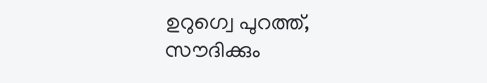ഉറുഗ്വെ പുറത്ത്, സൗദിക്കും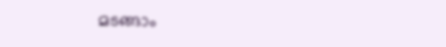മടങ്ങാം